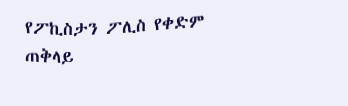የፖኪስታን ፖሊስ የቀድም ጠቅላይ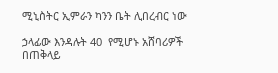ሚኒስትር ኢምራን ካንን ቤት ሊበረብር ነው

ኃላፊው እንዳሉት 40  የሚሆኑ አሸባሪዎች በጠቅላይ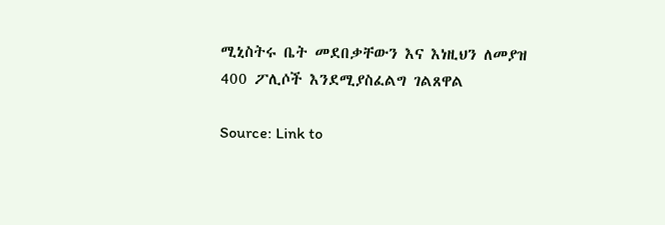ሚኒስትሩ ቤት መደበቃቸውን እና እነዚህን ለመያዝ 400 ፖሊሶች እንደሚያስፈልግ ገልጸዋል

Source: Link to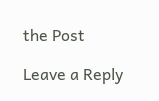the Post

Leave a Reply